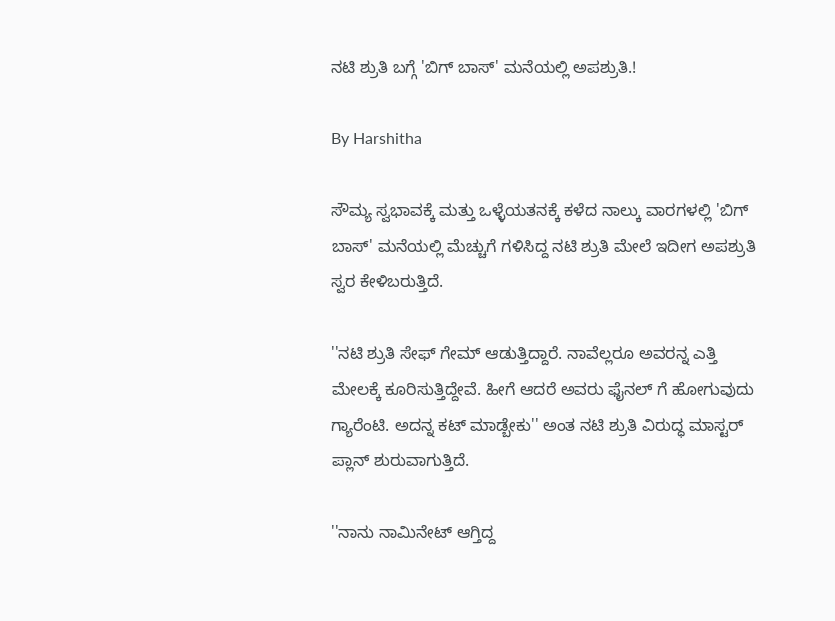ನಟಿ ಶ್ರುತಿ ಬಗ್ಗೆ 'ಬಿಗ್ ಬಾಸ್' ಮನೆಯಲ್ಲಿ ಅಪಶ್ರುತಿ.!

By Harshitha

ಸೌಮ್ಯ ಸ್ವಭಾವಕ್ಕೆ ಮತ್ತು ಒಳ್ಳೆಯತನಕ್ಕೆ ಕಳೆದ ನಾಲ್ಕು ವಾರಗಳಲ್ಲಿ 'ಬಿಗ್ ಬಾಸ್' ಮನೆಯಲ್ಲಿ ಮೆಚ್ಚುಗೆ ಗಳಿಸಿದ್ದ ನಟಿ ಶ್ರುತಿ ಮೇಲೆ ಇದೀಗ ಅಪಶ್ರುತಿ ಸ್ವರ ಕೇಳಿಬರುತ್ತಿದೆ.

''ನಟಿ ಶ್ರುತಿ ಸೇಫ್ ಗೇಮ್ ಆಡುತ್ತಿದ್ದಾರೆ. ನಾವೆಲ್ಲರೂ ಅವರನ್ನ ಎತ್ತಿ ಮೇಲಕ್ಕೆ ಕೂರಿಸುತ್ತಿದ್ದೇವೆ. ಹೀಗೆ ಆದರೆ ಅವರು ಫೈನಲ್ ಗೆ ಹೋಗುವುದು ಗ್ಯಾರೆಂಟಿ. ಅದನ್ನ ಕಟ್ ಮಾಡ್ಬೇಕು'' ಅಂತ ನಟಿ ಶ್ರುತಿ ವಿರುದ್ಧ ಮಾಸ್ಟರ್ ಪ್ಲಾನ್ ಶುರುವಾಗುತ್ತಿದೆ.

''ನಾನು ನಾಮಿನೇಟ್ ಆಗ್ತಿದ್ದ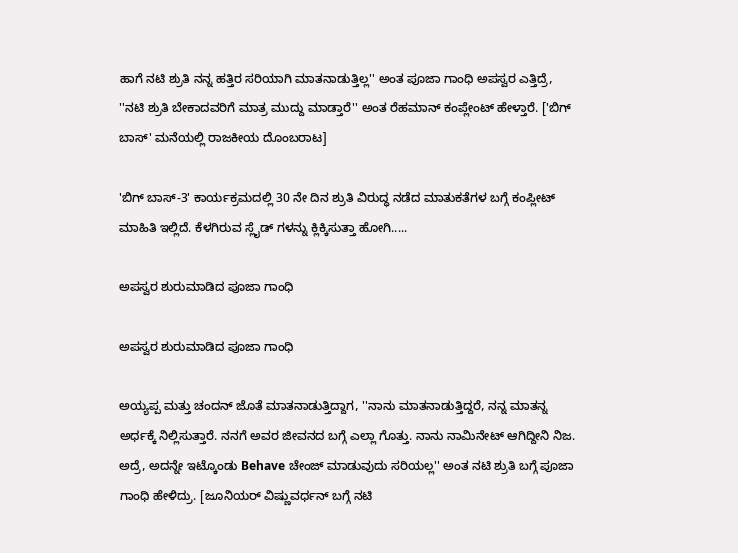ಹಾಗೆ ನಟಿ ಶ್ರುತಿ ನನ್ನ ಹತ್ತಿರ ಸರಿಯಾಗಿ ಮಾತನಾಡುತ್ತಿಲ್ಲ'' ಅಂತ ಪೂಜಾ ಗಾಂಧಿ ಅಪಸ್ವರ ಎತ್ತಿದ್ರೆ, ''ನಟಿ ಶ್ರುತಿ ಬೇಕಾದವರಿಗೆ ಮಾತ್ರ ಮುದ್ದು ಮಾಡ್ತಾರೆ'' ಅಂತ ರೆಹಮಾನ್ ಕಂಪ್ಲೇಂಟ್ ಹೇಳ್ತಾರೆ. ['ಬಿಗ್ ಬಾಸ್' ಮನೆಯಲ್ಲಿ ರಾಜಕೀಯ ದೊಂಬರಾಟ]

'ಬಿಗ್ ಬಾಸ್-3' ಕಾರ್ಯಕ್ರಮದಲ್ಲಿ 30 ನೇ ದಿನ ಶ್ರುತಿ ವಿರುದ್ಧ ನಡೆದ ಮಾತುಕತೆಗಳ ಬಗ್ಗೆ ಕಂಪ್ಲೀಟ್ ಮಾಹಿತಿ ಇಲ್ಲಿದೆ. ಕೆಳಗಿರುವ ಸ್ಲೈಡ್ ಗಳನ್ನು ಕ್ಲಿಕ್ಕಿಸುತ್ತಾ ಹೋಗಿ.....

ಅಪಸ್ವರ ಶುರುಮಾಡಿದ ಪೂಜಾ ಗಾಂಧಿ

ಅಪಸ್ವರ ಶುರುಮಾಡಿದ ಪೂಜಾ ಗಾಂಧಿ

ಅಯ್ಯಪ್ಪ ಮತ್ತು ಚಂದನ್ ಜೊತೆ ಮಾತನಾಡುತ್ತಿದ್ದಾಗ, ''ನಾನು ಮಾತನಾಡುತ್ತಿದ್ದರೆ, ನನ್ನ ಮಾತನ್ನ ಅರ್ಧಕ್ಕೆ ನಿಲ್ಲಿಸುತ್ತಾರೆ. ನನಗೆ ಅವರ ಜೀವನದ ಬಗ್ಗೆ ಎಲ್ಲಾ ಗೊತ್ತು. ನಾನು ನಾಮಿನೇಟ್ ಆಗಿದ್ದೀನಿ ನಿಜ. ಅದ್ರೆ, ಅದನ್ನೇ ಇಟ್ಕೊಂಡು Behave ಚೇಂಜ್ ಮಾಡುವುದು ಸರಿಯಲ್ಲ'' ಅಂತ ನಟಿ ಶ್ರುತಿ ಬಗ್ಗೆ ಪೂಜಾ ಗಾಂಧಿ ಹೇಳಿದ್ರು. [ಜೂನಿಯರ್ ವಿಷ್ಣುವರ್ಧನ್ ಬಗ್ಗೆ ನಟಿ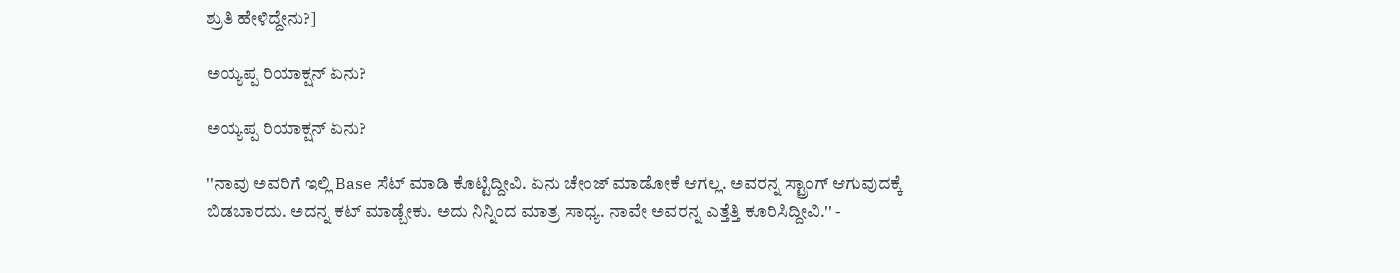ಶ್ರುತಿ ಹೇಳಿದ್ದೇನು?]

ಅಯ್ಯಪ್ಪ ರಿಯಾಕ್ಷನ್ ಏನು?

ಅಯ್ಯಪ್ಪ ರಿಯಾಕ್ಷನ್ ಏನು?

''ನಾವು ಅವರಿಗೆ ಇಲ್ಲಿ Base ಸೆಟ್ ಮಾಡಿ ಕೊಟ್ಟಿದ್ದೀವಿ. ಏನು ಚೇಂಜ್ ಮಾಡೋಕೆ ಆಗಲ್ಲ. ಅವರನ್ನ ಸ್ಟ್ರಾಂಗ್ ಆಗುವುದಕ್ಕೆ ಬಿಡಬಾರದು. ಅದನ್ನ ಕಟ್ ಮಾಡ್ಬೇಕು. ಅದು ನಿನ್ನಿಂದ ಮಾತ್ರ ಸಾಧ್ಯ. ನಾವೇ ಅವರನ್ನ ಎತ್ತೆತ್ತಿ ಕೂರಿಸಿದ್ದೀವಿ.'' -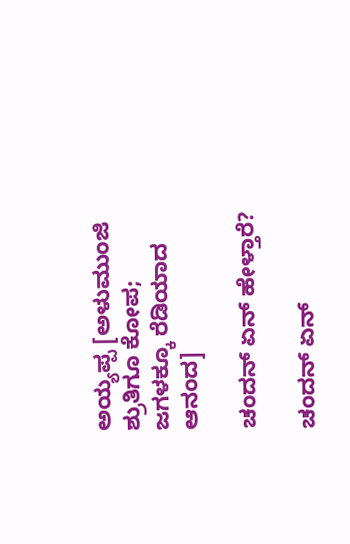ಅಯ್ಯಪ್ಪ [ಅಳುಮುಂಜಿ ಶ್ರುತಿಗೂ ಕೋಪ; ಜಗಳಕ್ಕೂ ರೆಡಿಯಾದ ಆನಂದ]

ಚಂದನ್ ಏನ್ ಹೇಳ್ತಾರೆ?

ಚಂದನ್ ಏನ್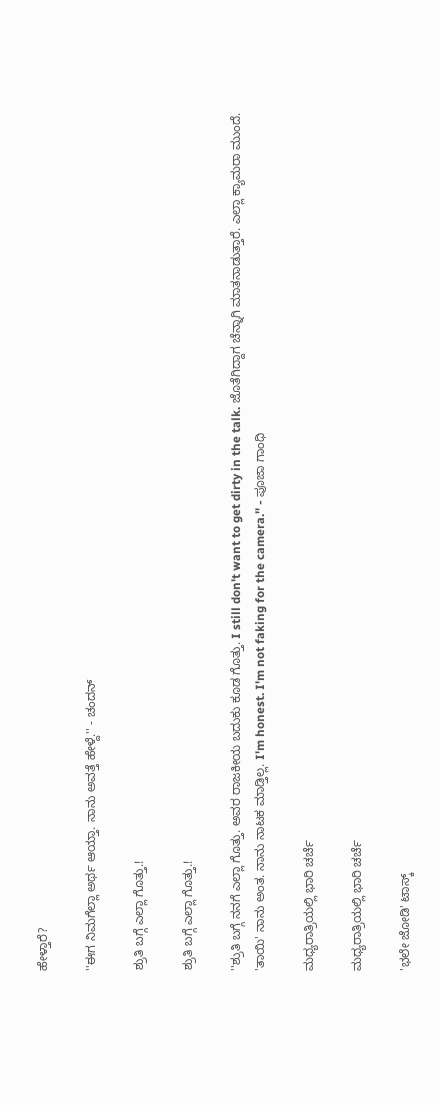ಹೇಳ್ತಾರೆ?

''ಈಗ ನಿಮಗೆಲ್ಲಾ ಅರ್ಥ ಆಯ್ತಾ. ನಾನು ಅವತ್ತೆ ಹೇಳ್ದೆ.'' - ಚಂದನ್

ಶ್ರುತಿ ಬಗ್ಗೆ ಎಲ್ಲಾ ಗೊತ್ತು.!

ಶ್ರುತಿ ಬಗ್ಗೆ ಎಲ್ಲಾ ಗೊತ್ತು.!

''ಶ್ರುತಿ ಬಗ್ಗೆ ನನಗೆ ಎಲ್ಲಾ ಗೊತ್ತು. ಅವರ ರಾಜಕೀಯ ಬದುಕು ಕೂಡ ಗೊತ್ತು. I still don't want to get dirty in the talk. ಜೊತೆಗಿದ್ದಾಗ ಚೆನ್ನಾಗಿ ಮಾತನಾಡುತ್ತಾರೆ. ಎಲ್ಲಾ ಕ್ಯಾಮರಾ ಮುಂದೆ. 'ತಾಯಿ' ನಾನು ಅಂತ. ನಾನು ನಾಟಕ ಮಾಡ್ತಿಲ್ಲ. I'm honest. I'm not faking for the camera.'' - ಪೂಜಾ ಗಾಂಧಿ

ಮಧ್ಯರಾತ್ರಿಯಲ್ಲಿ ಭಾರಿ ಚರ್ಚೆ

ಮಧ್ಯರಾತ್ರಿಯಲ್ಲಿ ಭಾರಿ ಚರ್ಚೆ

'ಭಲೇ ಜೋಡಿ' ಟಾಸ್ಕ್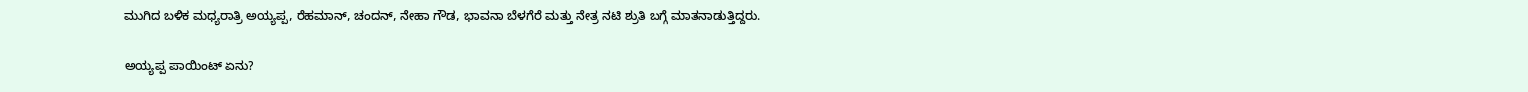ಮುಗಿದ ಬಳಿಕ ಮಧ್ಯರಾತ್ರಿ ಅಯ್ಯಪ್ಪ, ರೆಹಮಾನ್, ಚಂದನ್, ನೇಹಾ ಗೌಡ, ಭಾವನಾ ಬೆಳಗೆರೆ ಮತ್ತು ನೇತ್ರ ನಟಿ ಶ್ರುತಿ ಬಗ್ಗೆ ಮಾತನಾಡುತ್ತಿದ್ದರು.

ಅಯ್ಯಪ್ಪ ಪಾಯಿಂಟ್ ಏನು?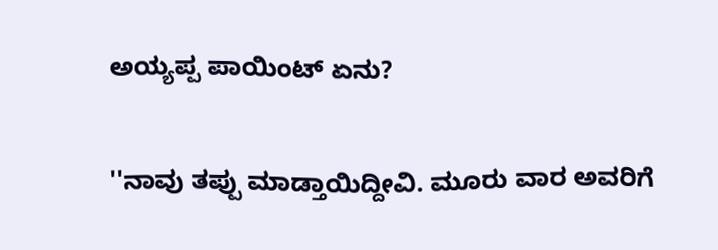ಅಯ್ಯಪ್ಪ ಪಾಯಿಂಟ್ ಏನು?

''ನಾವು ತಪ್ಪು ಮಾಡ್ತಾಯಿದ್ದೀವಿ. ಮೂರು ವಾರ ಅವರಿಗೆ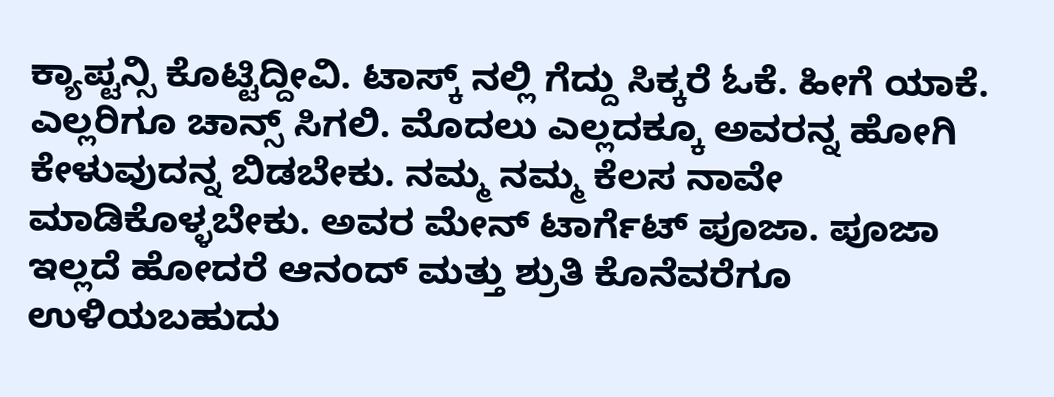ಕ್ಯಾಪ್ಟನ್ಸಿ ಕೊಟ್ಟಿದ್ದೀವಿ. ಟಾಸ್ಕ್ ನಲ್ಲಿ ಗೆದ್ದು ಸಿಕ್ಕರೆ ಓಕೆ. ಹೀಗೆ ಯಾಕೆ. ಎಲ್ಲರಿಗೂ ಚಾನ್ಸ್ ಸಿಗಲಿ. ಮೊದಲು ಎಲ್ಲದಕ್ಕೂ ಅವರನ್ನ ಹೋಗಿ ಕೇಳುವುದನ್ನ ಬಿಡಬೇಕು. ನಮ್ಮ ನಮ್ಮ ಕೆಲಸ ನಾವೇ ಮಾಡಿಕೊಳ್ಳಬೇಕು. ಅವರ ಮೇನ್ ಟಾರ್ಗೆಟ್ ಪೂಜಾ. ಪೂಜಾ ಇಲ್ಲದೆ ಹೋದರೆ ಆನಂದ್ ಮತ್ತು ಶ್ರುತಿ ಕೊನೆವರೆಗೂ ಉಳಿಯಬಹುದು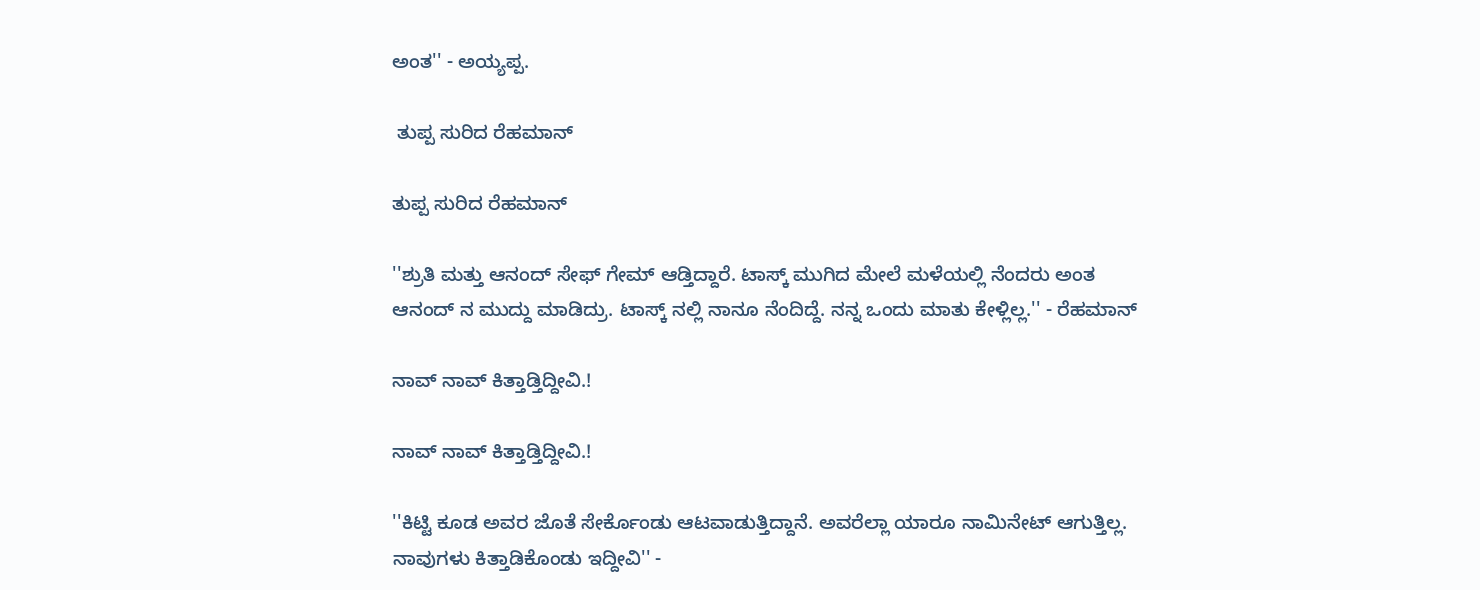ಅಂತ'' - ಅಯ್ಯಪ್ಪ.

 ತುಪ್ಪ ಸುರಿದ ರೆಹಮಾನ್

ತುಪ್ಪ ಸುರಿದ ರೆಹಮಾನ್

''ಶ್ರುತಿ ಮತ್ತು ಆನಂದ್ ಸೇಫ್ ಗೇಮ್ ಆಡ್ತಿದ್ದಾರೆ. ಟಾಸ್ಕ್ ಮುಗಿದ ಮೇಲೆ ಮಳೆಯಲ್ಲಿ ನೆಂದರು ಅಂತ ಆನಂದ್ ನ ಮುದ್ದು ಮಾಡಿದ್ರು. ಟಾಸ್ಕ್ ನಲ್ಲಿ ನಾನೂ ನೆಂದಿದ್ದೆ. ನನ್ನ ಒಂದು ಮಾತು ಕೇಳ್ಲಿಲ್ಲ.'' - ರೆಹಮಾನ್

ನಾವ್ ನಾವ್ ಕಿತ್ತಾಡ್ತಿದ್ದೀವಿ.!

ನಾವ್ ನಾವ್ ಕಿತ್ತಾಡ್ತಿದ್ದೀವಿ.!

''ಕಿಟ್ಟಿ ಕೂಡ ಅವರ ಜೊತೆ ಸೇರ್ಕೊಂಡು ಆಟವಾಡುತ್ತಿದ್ದಾನೆ. ಅವರೆಲ್ಲಾ ಯಾರೂ ನಾಮಿನೇಟ್ ಆಗುತ್ತಿಲ್ಲ. ನಾವುಗಳು ಕಿತ್ತಾಡಿಕೊಂಡು ಇದ್ದೀವಿ'' -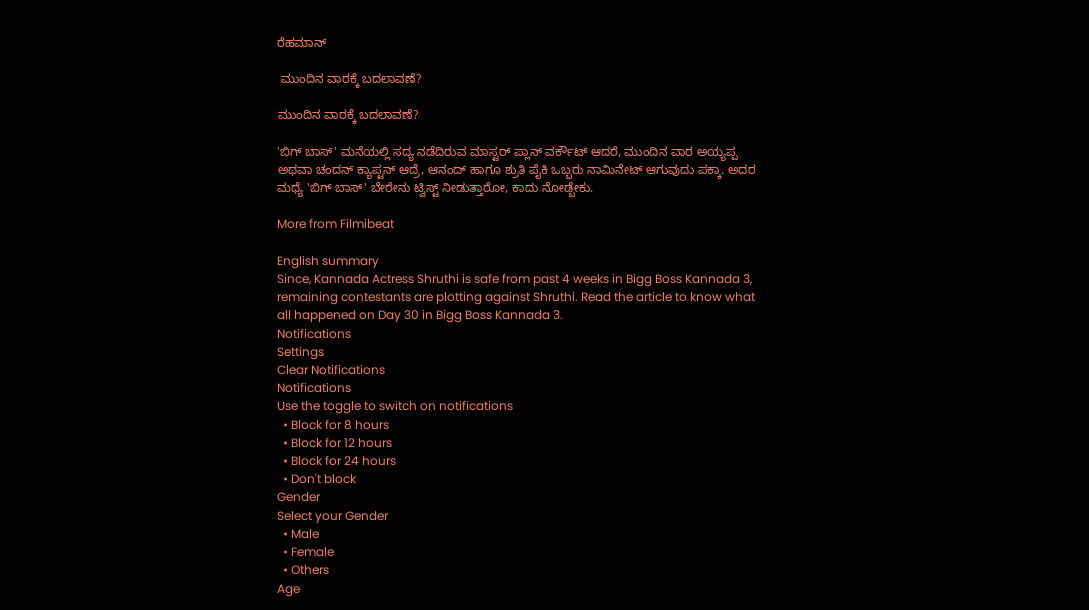ರೆಹಮಾನ್

 ಮುಂದಿನ ವಾರಕ್ಕೆ ಬದಲಾವಣೆ?

ಮುಂದಿನ ವಾರಕ್ಕೆ ಬದಲಾವಣೆ?

'ಬಿಗ್ ಬಾಸ್' ಮನೆಯಲ್ಲಿ ಸದ್ಯ ನಡೆದಿರುವ ಮಾಸ್ಟರ್ ಪ್ಲಾನ್ ವರ್ಕೌಟ್ ಆದರೆ, ಮುಂದಿನ ವಾರ ಅಯ್ಯಪ್ಪ ಅಥವಾ ಚಂದನ್ ಕ್ಯಾಪ್ಟನ್ ಆದ್ರೆ, ಆನಂದ್ ಹಾಗೂ ಶ್ರುತಿ ಪೈಕಿ ಒಬ್ಬರು ನಾಮಿನೇಟ್ ಆಗುವುದು ಪಕ್ಕಾ. ಅದರ ಮಧ್ಯೆ 'ಬಿಗ್ ಬಾಸ್' ಬೇರೇನು ಟ್ವಿಸ್ಟ್ ನೀಡುತ್ತಾರೋ, ಕಾದು ನೋಡ್ಬೇಕು.

More from Filmibeat

English summary
Since, Kannada Actress Shruthi is safe from past 4 weeks in Bigg Boss Kannada 3, remaining contestants are plotting against Shruthi. Read the article to know what all happened on Day 30 in Bigg Boss Kannada 3.
Notifications
Settings
Clear Notifications
Notifications
Use the toggle to switch on notifications
  • Block for 8 hours
  • Block for 12 hours
  • Block for 24 hours
  • Don't block
Gender
Select your Gender
  • Male
  • Female
  • Others
Age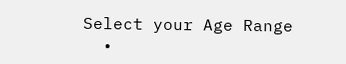Select your Age Range
  •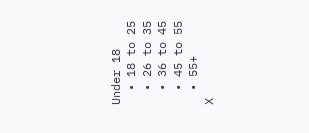Under 18
  • 18 to 25
  • 26 to 35
  • 36 to 45
  • 45 to 55
  • 55+
X